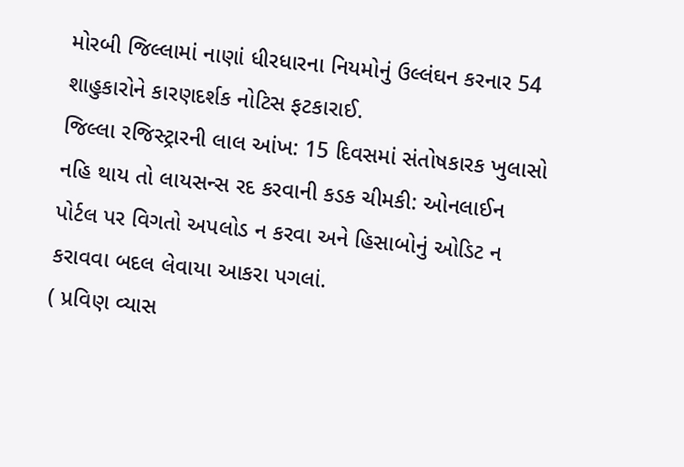મોરબી જિલ્લામાં નાણાં ધીરધારના નિયમોનું ઉલ્લંઘન કરનાર 54 શાહુકારોને કારણદર્શક નોટિસ ફટકારાઈ.
જિલ્લા રજિસ્ટ્રારની લાલ આંખ: 15 દિવસમાં સંતોષકારક ખુલાસો નહિ થાય તો લાયસન્સ રદ કરવાની કડક ચીમકી: ઓનલાઈન પોર્ટલ પર વિગતો અપલોડ ન કરવા અને હિસાબોનું ઓડિટ ન કરાવવા બદલ લેવાયા આકરા પગલાં.
( પ્રવિણ વ્યાસ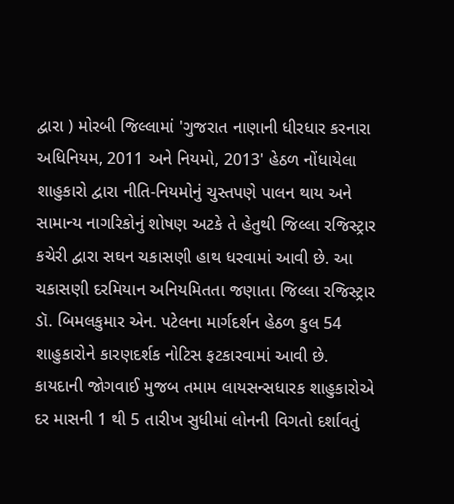દ્વારા ) મોરબી જિલ્લામાં 'ગુજરાત નાણાની ધીરધાર કરનારા અધિનિયમ, 2011 અને નિયમો, 2013' હેઠળ નોંધાયેલા શાહુકારો દ્વારા નીતિ-નિયમોનું ચુસ્તપણે પાલન થાય અને સામાન્ય નાગરિકોનું શોષણ અટકે તે હેતુથી જિલ્લા રજિસ્ટ્રાર કચેરી દ્વારા સઘન ચકાસણી હાથ ધરવામાં આવી છે. આ ચકાસણી દરમિયાન અનિયમિતતા જણાતા જિલ્લા રજિસ્ટ્રાર ડૉ. બિમલકુમાર એન. પટેલના માર્ગદર્શન હેઠળ કુલ 54 શાહુકારોને કારણદર્શક નોટિસ ફટકારવામાં આવી છે.
કાયદાની જોગવાઈ મુજબ તમામ લાયસન્સધારક શાહુકારોએ દર માસની 1 થી 5 તારીખ સુધીમાં લોનની વિગતો દર્શાવતું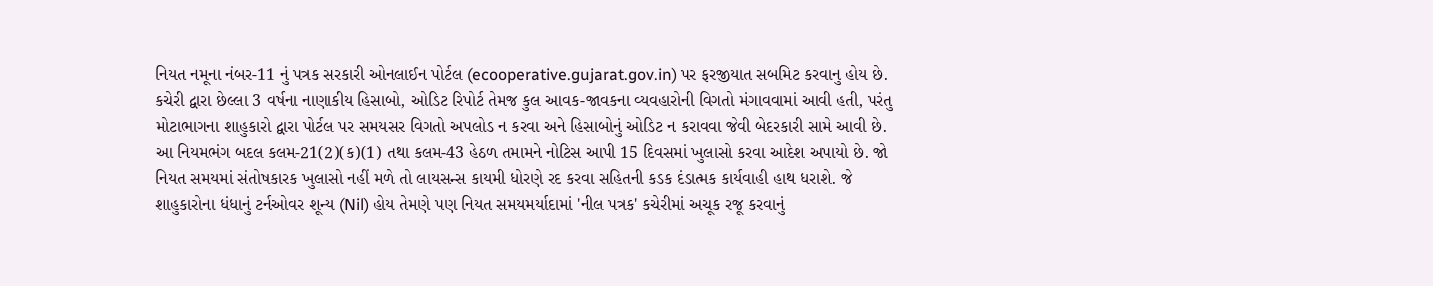નિયત નમૂના નંબર-11 નું પત્રક સરકારી ઓનલાઈન પોર્ટલ (ecooperative.gujarat.gov.in) પર ફરજીયાત સબમિટ કરવાનુ હોય છે. કચેરી દ્વારા છેલ્લા 3 વર્ષના નાણાકીય હિસાબો, ઓડિટ રિપોર્ટ તેમજ કુલ આવક-જાવકના વ્યવહારોની વિગતો મંગાવવામાં આવી હતી, પરંતુ મોટાભાગના શાહુકારો દ્વારા પોર્ટલ પર સમયસર વિગતો અપલોડ ન કરવા અને હિસાબોનું ઓડિટ ન કરાવવા જેવી બેદરકારી સામે આવી છે. આ નિયમભંગ બદલ કલમ-21(2)(ક)(1) તથા કલમ-43 હેઠળ તમામને નોટિસ આપી 15 દિવસમાં ખુલાસો કરવા આદેશ અપાયો છે. જો નિયત સમયમાં સંતોષકારક ખુલાસો નહીં મળે તો લાયસન્સ કાયમી ધોરણે રદ કરવા સહિતની કડક દંડાત્મક કાર્યવાહી હાથ ધરાશે. જે શાહુકારોના ધંધાનું ટર્નઓવર શૂન્ય (Nil) હોય તેમણે પણ નિયત સમયમર્યાદામાં 'નીલ પત્રક' કચેરીમાં અચૂક રજૂ કરવાનું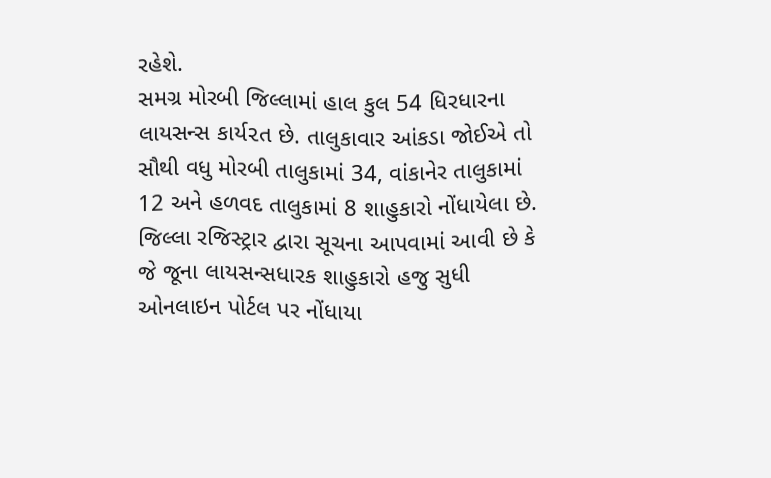રહેશે.
સમગ્ર મોરબી જિલ્લામાં હાલ કુલ 54 ધિરધારના લાયસન્સ કાર્ય૨ત છે. તાલુકાવાર આંકડા જોઈએ તો સૌથી વધુ મોરબી તાલુકામાં 34, વાંકાનેર તાલુકામાં 12 અને હળવદ તાલુકામાં 8 શાહુકારો નોંધાયેલા છે.
જિલ્લા રજિસ્ટ્રાર દ્વારા સૂચના આપવામાં આવી છે કે જે જૂના લાયસન્સધારક શાહુકારો હજુ સુધી ઓનલાઇન પોર્ટલ પર નોંધાયા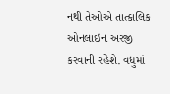નથી તેઓએ તાત્કાલિક ઓનલાઇન અરજી કરવાની રહેશે. વધુમાં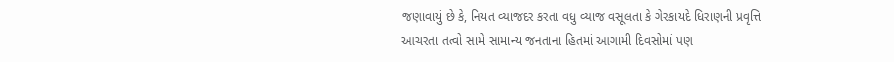જણાવાયું છે કે, નિયત વ્યાજદર કરતા વધુ વ્યાજ વસૂલતા કે ગેરકાયદે ધિરાણની પ્રવૃત્તિ આચરતા તત્વો સામે સામાન્ય જનતાના હિતમાં આગામી દિવસોમાં પણ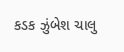કડક ઝુંબેશ ચાલુ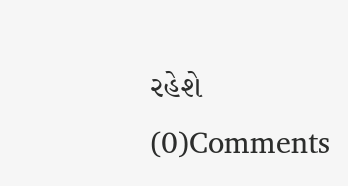રહેશે
(0)Comments